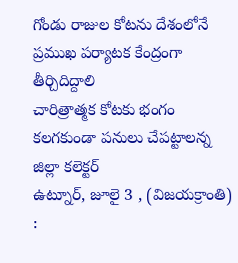గోండు రాజుల కోటను దేశంలోనే ప్రముఖ పర్యాటక కేంద్రంగా తీర్చిదిద్దాలి
చారిత్రాత్మక కోటకు భంగం కలగకుండా పనులు చేపట్టాలన్న జిల్లా కలెక్టర్
ఉట్నూర్, జూలై 3 , (విజయక్రాంతి) :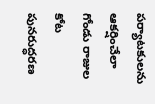పర్యాటకులను ఆకర్షించేలా గోండు రాజుల కోట పునరుద్ధరణ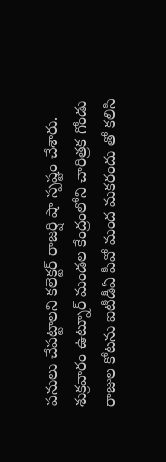పనులు చేపట్టాలని కలెక్టర్ రాజర్షి షా స్పష్టం చేశారు. శుక్రవారం ఉట్నూర్ మండల కేంద్రంలోని చారిత్రక గోండు రాజుల కోటను ఐటీడీఏ పీవో మంద మకరందు తో కలిసి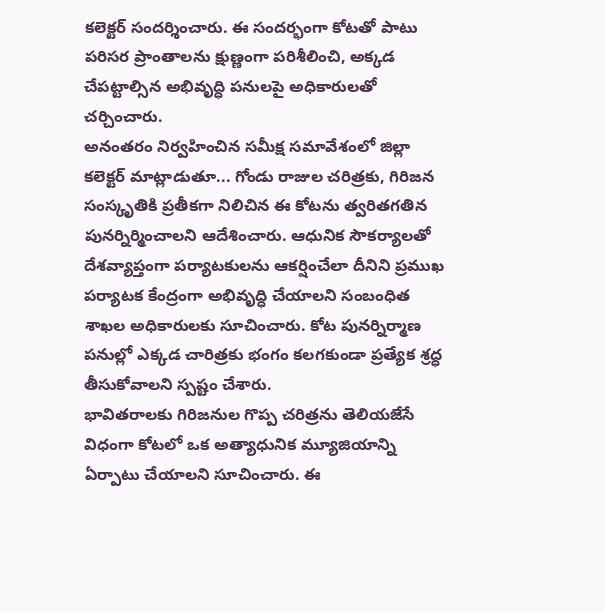కలెక్టర్ సందర్శించారు. ఈ సందర్భంగా కోటతో పాటు పరిసర ప్రాంతాలను క్షుణ్ణంగా పరిశీలించి, అక్కడ చేపట్టాల్సిన అభివృద్ధి పనులపై అధికారులతో చర్చించారు.
అనంతరం నిర్వహించిన సమీక్ష సమావేశంలో జిల్లా కలెక్టర్ మాట్లాడుతూ... గోండు రాజుల చరిత్రకు, గిరిజన సంస్కృతికి ప్రతీకగా నిలిచిన ఈ కోటను త్వరితగతిన పునర్నిర్మించాలని ఆదేశించారు. ఆధునిక సౌకర్యాలతో దేశవ్యాప్తంగా పర్యాటకులను ఆకర్షించేలా దీనిని ప్రముఖ పర్యాటక కేంద్రంగా అభివృద్ధి చేయాలని సంబంధిత శాఖల అధికారులకు సూచించారు. కోట పునర్నిర్మాణ పనుల్లో ఎక్కడ చారిత్రకు భంగం కలగకుండా ప్రత్యేక శ్రద్ధ తీసుకోవాలని స్పష్టం చేశారు.
భావితరాలకు గిరిజనుల గొప్ప చరిత్రను తెలియజేసే విధంగా కోటలో ఒక అత్యాధునిక మ్యూజియాన్ని ఏర్పాటు చేయాలని సూచించారు. ఈ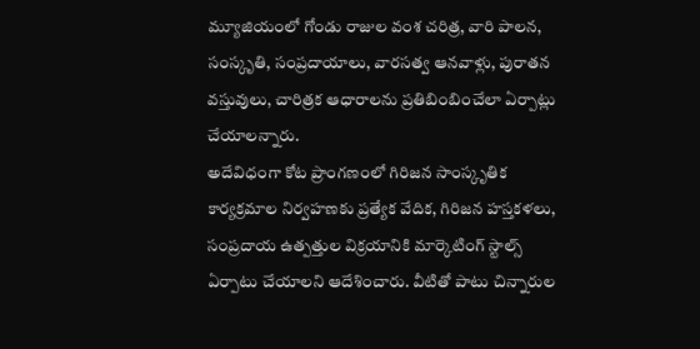మ్యూజియంలో గోండు రాజుల వంశ చరిత్ర, వారి పాలన, సంస్కృతి, సంప్రదాయాలు, వారసత్వ ఆనవాళ్లు, పురాతన వస్తువులు, చారిత్రక ఆధారాలను ప్రతిబింబించేలా ఏర్పాట్లు చేయాలన్నారు.
అదేవిధంగా కోట ప్రాంగణంలో గిరిజన సాంస్కృతిక కార్యక్రమాల నిర్వహణకు ప్రత్యేక వేదిక, గిరిజన హస్తకళలు, సంప్రదాయ ఉత్పత్తుల విక్రయానికి మార్కెటింగ్ స్టాల్స్ ఏర్పాటు చేయాలని ఆదేశించారు. వీటితో పాటు చిన్నారుల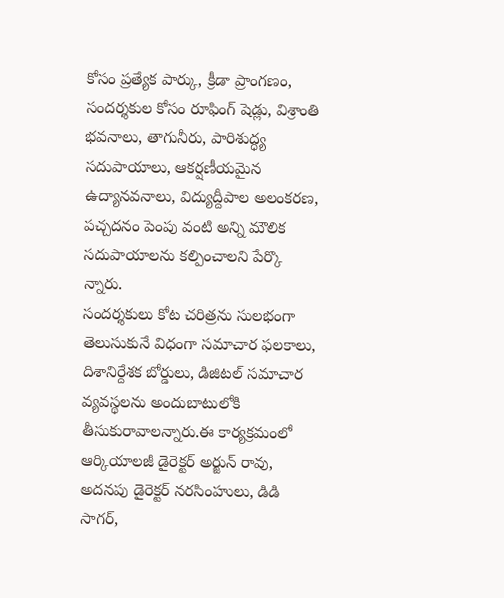కోసం ప్రత్యేక పార్కు, క్రీడా ప్రాంగణం, సందర్శకుల కోసం రూఫింగ్ షెడ్లు, విశ్రాంతి భవనాలు, తాగునీరు, పారిశుద్ధ్య సదుపాయాలు, ఆకర్షణీయమైన ఉద్యానవనాలు, విద్యుద్దీపాల అలంకరణ, పచ్చదనం పెంపు వంటి అన్ని మౌలిక సదుపాయాలను కల్పించాలని పేర్కొ న్నారు.
సందర్శకులు కోట చరిత్రను సులభంగా తెలుసుకునే విధంగా సమాచార ఫలకాలు, దిశానిర్దేశక బోర్డులు, డిజిటల్ సమాచార వ్యవస్థలను అందుబాటులోకి తీసుకురావాలన్నారు.ఈ కార్యక్రమంలో ఆర్కియాలజీ డైరెక్టర్ అర్జున్ రావు, అదనపు డైరెక్టర్ నరసింహులు, డిడి సాగర్,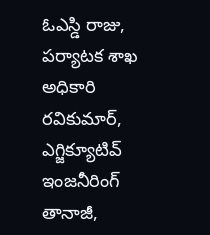ఓఎస్డి రాజు, పర్యాటక శాఖ అధికారి రవికుమార్, ఎగ్జిక్యూటివ్ ఇంజనీరింగ్ తానాజీ,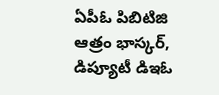ఏపీఓ పిబిటిజి ఆత్రం భాస్కర్, డిప్యూటీ డిఇఓ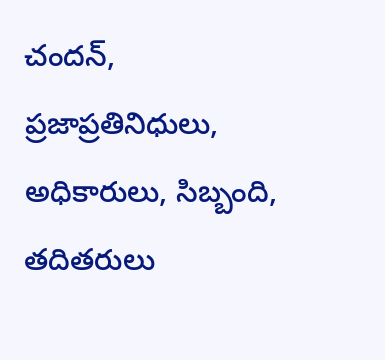చందన్, ప్రజాప్రతినిధులు, అధికారులు, సిబ్బంది, తదితరులు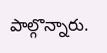పాల్గొన్నారు.